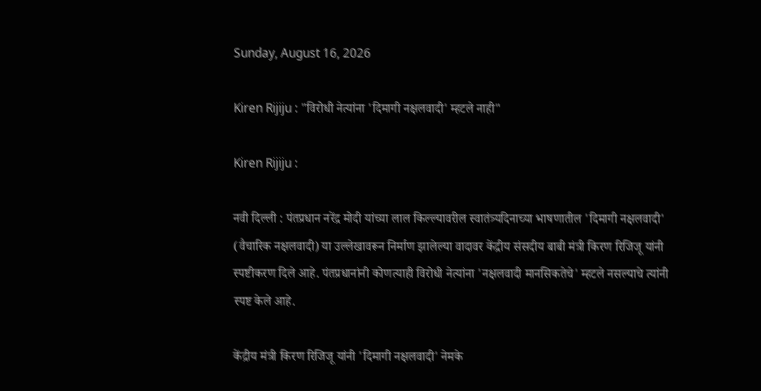Sunday, August 16, 2026

Kiren Rijiju : "विरोधी नेत्यांना 'दिमागी नक्षलवादी' म्हटले नाही"

Kiren Rijiju :

नवी दिल्ली : पंतप्रधान नरेंद्र मोदी यांच्या लाल किल्ल्यावरील स्वातंत्र्यदिनाच्या भाषणातील 'दिमागी नक्षलवादी' (वैचारिक नक्षलवादी) या उल्लेखावरून निर्माण झालेल्या वादावर केंद्रीय संसदीय बाबी मंत्री किरण रिजिजू यांनी स्पष्टीकरण दिले आहे. पंतप्रधानांनी कोणत्याही विरोधी नेत्यांना 'नक्षलवादी मानसिकतेचे' म्हटले नसल्याचे त्यांनी स्पष्ट केले आहे.

केंद्रीय मंत्री किरण रिजिजू यांनी 'दिमागी नक्षलवादी' नेमके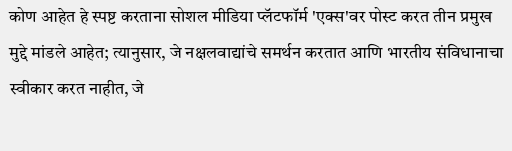कोण आहेत हे स्पष्ट करताना सोशल मीडिया प्लॅटफॉर्म 'एक्स'वर पोस्ट करत तीन प्रमुख मुद्दे मांडले आहेत; त्यानुसार, जे नक्षलवाद्यांचे समर्थन करतात आणि भारतीय संविधानाचा स्वीकार करत नाहीत, जे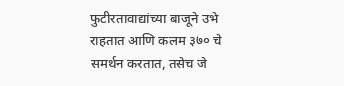फुटीरतावाद्यांच्या बाजूने उभे राहतात आणि कलम ३७० चे समर्थन करतात, तसेच जे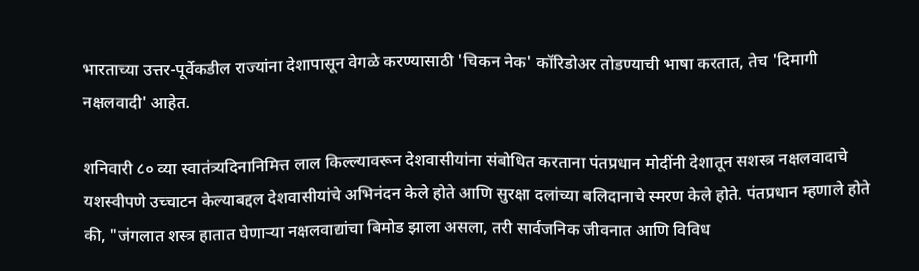भारताच्या उत्तर-पूर्वेकडील राज्यांना देशापासून वेगळे करण्यासाठी 'चिकन नेक' कॉरिडोअर तोडण्याची भाषा करतात, तेच 'दिमागी नक्षलवादी' आहेत.

शनिवारी ८० व्या स्वातंत्र्यदिनानिमित्त लाल किल्ल्यावरून देशवासीयांना संबोधित करताना पंतप्रधान मोदींनी देशातून सशस्त्र नक्षलवादाचे यशस्वीपणे उच्चाटन केल्याबद्दल देशवासीयांचे अभिनंदन केले होते आणि सुरक्षा दलांच्या बलिदानाचे स्मरण केले होते. पंतप्रधान म्हणाले होते की, "जंगलात शस्त्र हातात घेणाऱ्या नक्षलवाद्यांचा बिमोड झाला असला, तरी सार्वजनिक जीवनात आणि विविध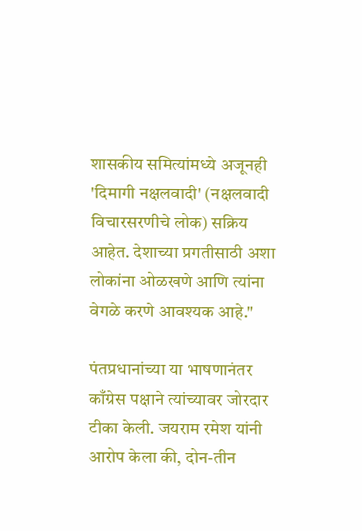शासकीय समित्यांमध्ये अजूनही 'दिमागी नक्षलवादी' (नक्षलवादी विचारसरणीचे लोक) सक्रिय आहेत. देशाच्या प्रगतीसाठी अशा लोकांना ओळखणे आणि त्यांना वेगळे करणे आवश्यक आहे."

पंतप्रधानांच्या या भाषणानंतर काँग्रेस पक्षाने त्यांच्यावर जोरदार टीका केली. जयराम रमेश यांनी आरोप केला की, दोन-तीन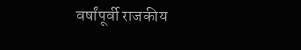वर्षांपूर्वी राजकीय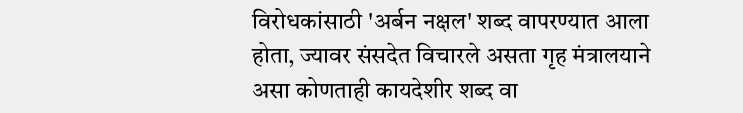विरोधकांसाठी 'अर्बन नक्षल' शब्द वापरण्यात आला होता, ज्यावर संसदेत विचारले असता गृह मंत्रालयाने असा कोणताही कायदेशीर शब्द वा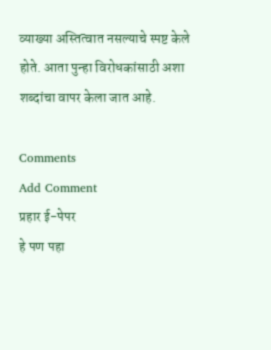व्याख्या अस्तित्वात नसल्याचे स्पष्ट केले होते. आता पुन्हा विरोधकांसाठी अशा शब्दांचा वापर केला जात आहे.

Comments
Add Comment
प्रहार ई-पेपर
हे पण पहा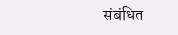संबंधित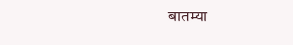बातम्या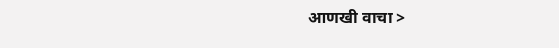आणखी वाचा >